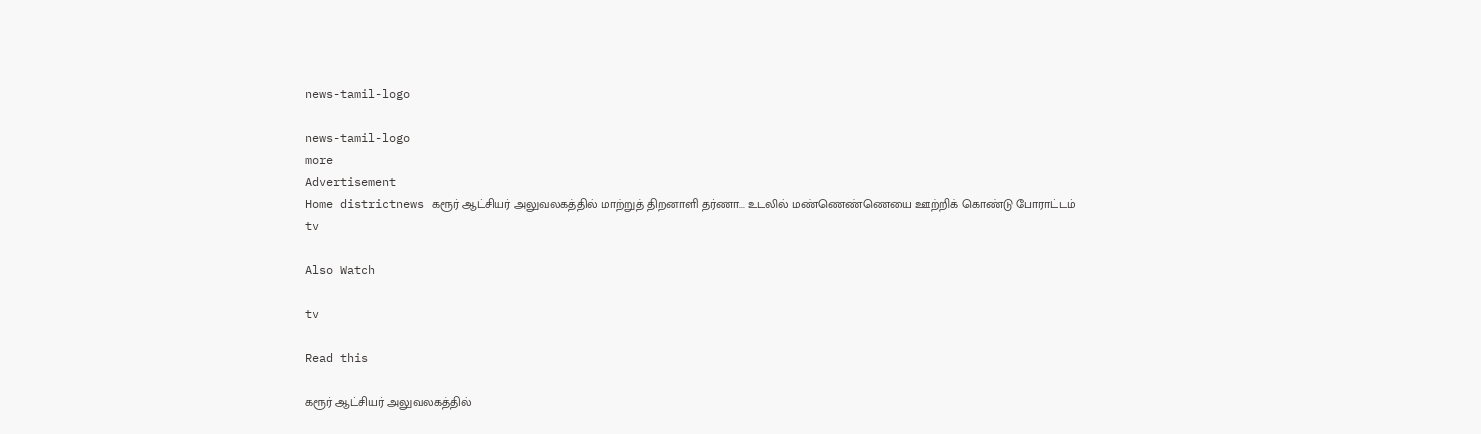news-tamil-logo

news-tamil-logo
more
Advertisement
Home districtnews கரூர் ஆட்சியர் அலுவலகத்தில் மாற்றுத் திறனாளி தர்ணா... உடலில் மண்ணெண்ணெயை ஊற்றிக் கொண்டு போராட்டம்
tv

Also Watch

tv

Read this

கரூர் ஆட்சியர் அலுவலகத்தில்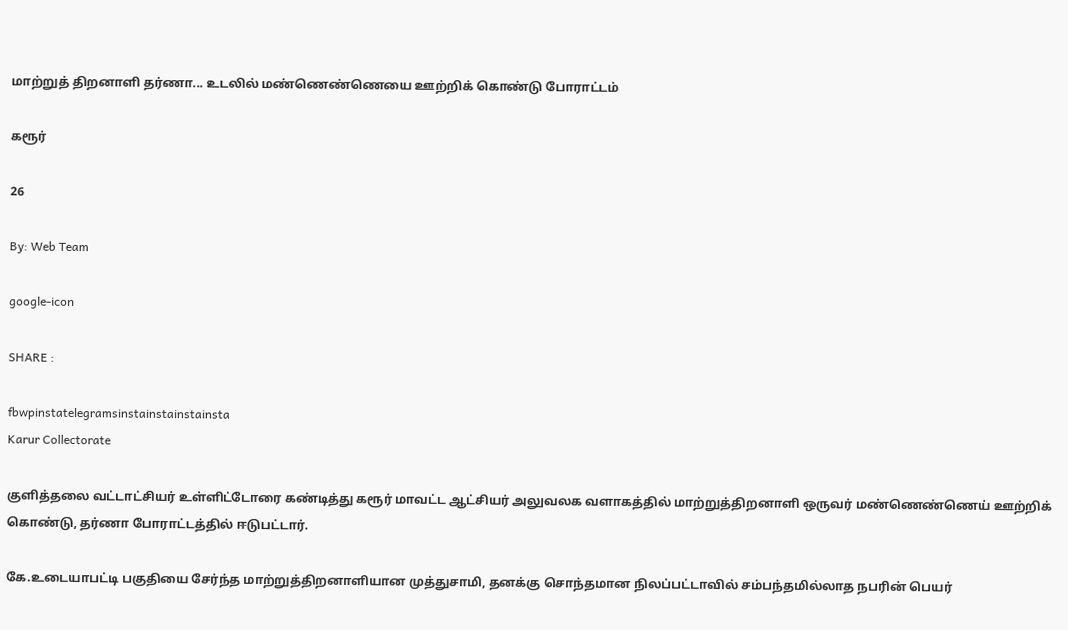மாற்றுத் திறனாளி தர்ணா... உடலில் மண்ணெண்ணெயை ஊற்றிக் கொண்டு போராட்டம்

கரூர்

26

By: Web Team

google-icon

SHARE :

fbwpinstatelegramsinstainstainstainsta
Karur Collectorate

குளித்தலை வட்டாட்சியர் உள்ளிட்டோரை கண்டித்து கரூர் மாவட்ட ஆட்சியர் அலுவலக வளாகத்தில் மாற்றுத்திறனாளி ஒருவர் மண்ணெண்ணெய் ஊற்றிக் கொண்டு, தர்ணா போராட்டத்தில் ஈடுபட்டார்.

கே.உடையாபட்டி பகுதியை சேர்ந்த மாற்றுத்திறனாளியான முத்துசாமி, தனக்கு சொந்தமான நிலப்பட்டாவில் சம்பந்தமில்லாத நபரின் பெயர்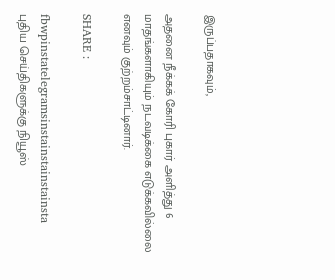இருப்பதாகவும்,

அதனை நீக்கக் கோரி புகார் அளித்து 6 மாதங்களாகியும் நடவடிக்கை எடுக்கவில்லை எனவும் குற்றம்சாட்டினார்.

SHARE :

fbwpinstatelegramsinstainstainstainsta
புதிய செய்திகளுக்கு நியூஸ்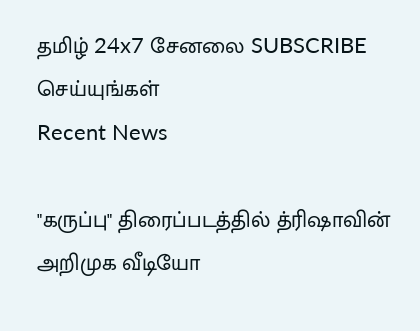தமிழ் 24x7 சேனலை SUBSCRIBE செய்யுங்கள்
Recent News

"கருப்பு" திரைப்படத்தில் த்ரிஷாவின் அறிமுக வீடியோ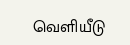வெளியீடு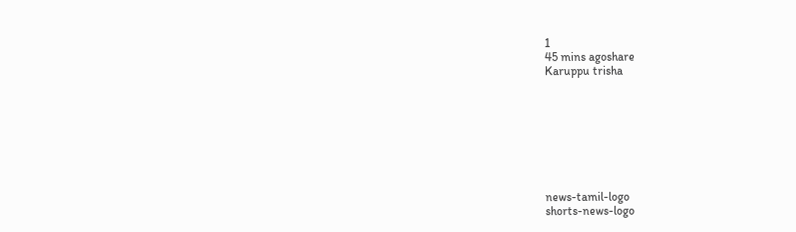1
45 mins agoshare
Karuppu trisha








news-tamil-logo
shorts-news-logo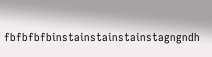fbfbfbfbinstainstainstainstagngndh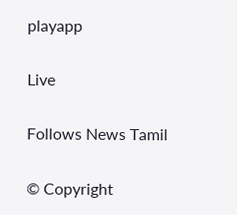playapp

Live

Follows News Tamil

© Copyright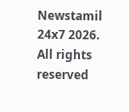Newstamil 24x7 2026. All rights reserved